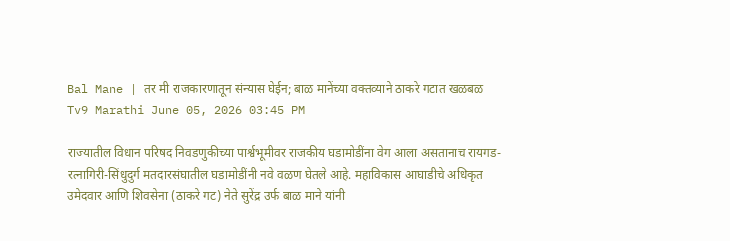Bal Mane | तर मी राजकारणातून संन्यास घेईन; बाळ मानेंच्या वक्तव्याने ठाकरे गटात खळबळ
Tv9 Marathi June 05, 2026 03:45 PM

राज्यातील विधान परिषद निवडणुकीच्या पार्श्वभूमीवर राजकीय घडामोडींना वेग आला असतानाच रायगड-रत्नागिरी-सिंधुदुर्ग मतदारसंघातील घडामोडींनी नवे वळण घेतले आहे. महाविकास आघाडीचे अधिकृत उमेदवार आणि शिवसेना (ठाकरे गट) नेते सुरेंद्र उर्फ बाळ माने यांनी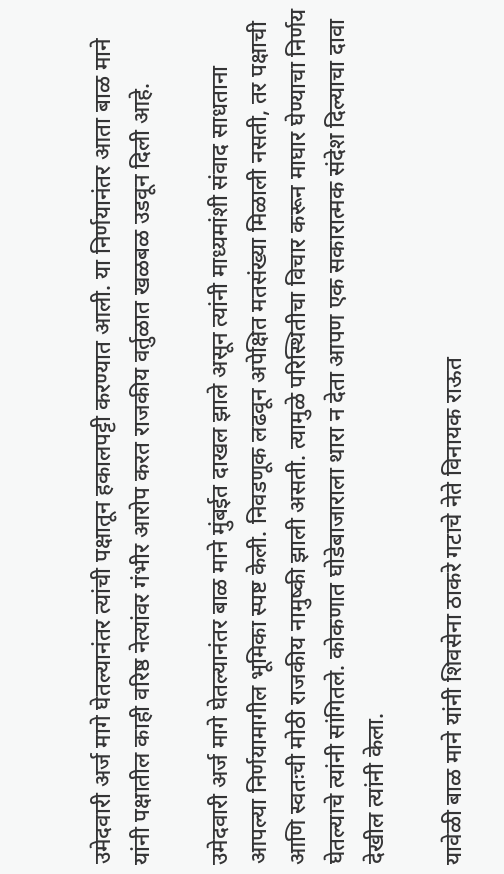उमेदवारी अर्ज मागे घेतल्यानंतर त्यांची पक्षातून हकालपट्टी करण्यात आली. या निर्णयानंतर आता बाळ माने यांनी पक्षातील काही वरिष्ठ नेत्यांवर गंभीर आरोप करत राजकीय वर्तुळात खळबळ उडवून दिली आहे.

उमेदवारी अर्ज मागे घेतल्यानंतर बाळ माने मुंबईत दाखल झाले असून त्यांनी माध्यमांशी संवाद साधताना आपल्या निर्णयामागील भूमिका स्पष्ट केली. निवडणूक लढवून अपेक्षित मतसंख्या मिळाली नसती, तर पक्षाची आणि स्वतःची मोठी राजकीय नामुष्की झाली असती. त्यामुळे परिस्थितीचा विचार करून माघार घेण्याचा निर्णय घेतल्याचे त्यांनी सांगितले. कोकणात घोडेबाजाराला थारा न देता आपण एक सकारात्मक संदेश दिल्याचा दावा देखील त्यांनी केला.

यावेळी बाळ माने यांनी शिवसेना ठाकरे गटाचे नेते विनायक राऊत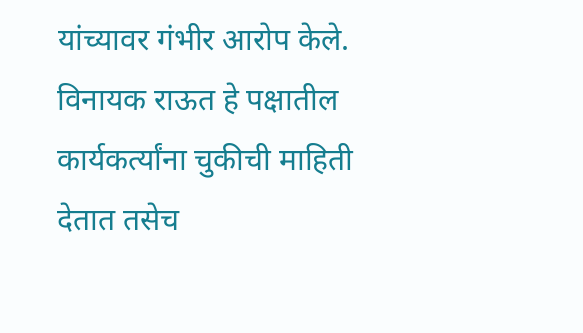यांच्यावर गंभीर आरोप केले. विनायक राऊत हे पक्षातील कार्यकर्त्यांना चुकीची माहिती देतात तसेच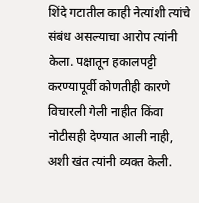शिंदे गटातील काही नेत्यांशी त्यांचे संबंध असल्याचा आरोप त्यांनी केला. पक्षातून हकालपट्टी करण्यापूर्वी कोणतीही कारणे विचारली गेली नाहीत किंवा नोटीसही देण्यात आली नाही, अशी खंत त्यांनी व्यक्त केली.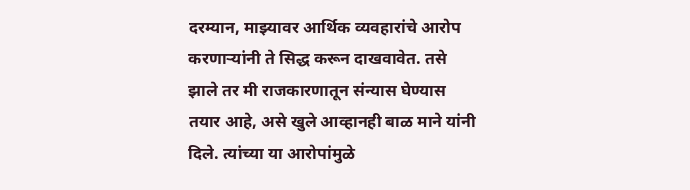दरम्यान, माझ्यावर आर्थिक व्यवहारांचे आरोप करणाऱ्यांनी ते सिद्ध करून दाखवावेत. तसे झाले तर मी राजकारणातून संन्यास घेण्यास तयार आहे, असे खुले आव्हानही बाळ माने यांनी दिले. त्यांच्या या आरोपांमुळे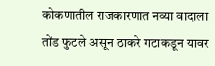कोकणातील राजकारणात नव्या वादाला तोंड फुटले असून ठाकरे गटाकडून यावर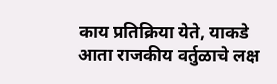काय प्रतिक्रिया येते, याकडे आता राजकीय वर्तुळाचे लक्ष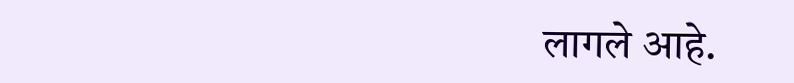लागले आहे.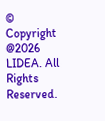© Copyright @2026 LIDEA. All Rights Reserved.